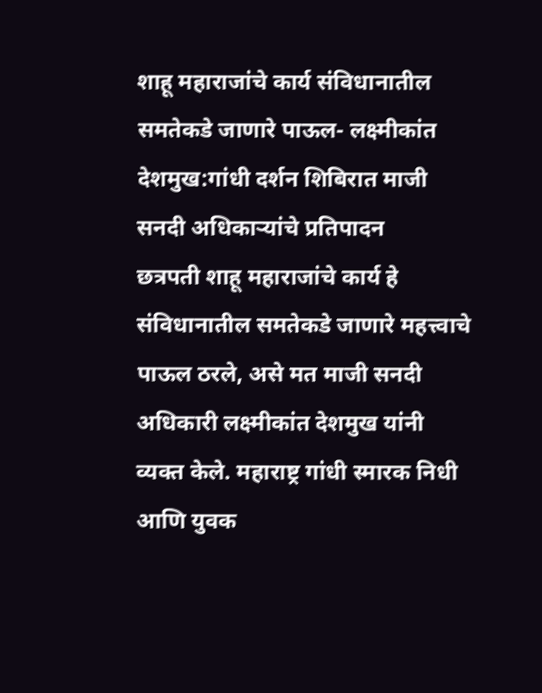शाहू महाराजांचे कार्य संविधानातील समतेकडे जाणारे पाऊल- लक्ष्मीकांत देशमुख:गांधी दर्शन शिबिरात माजी सनदी अधिकाऱ्यांचे प्रतिपादन
छत्रपती शाहू महाराजांचे कार्य हे संविधानातील समतेकडे जाणारे महत्त्वाचे पाऊल ठरले, असे मत माजी सनदी अधिकारी लक्ष्मीकांत देशमुख यांनी व्यक्त केले. महाराष्ट्र गांधी स्मारक निधी आणि युवक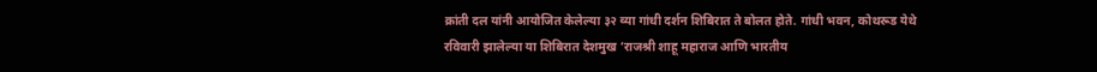क्रांती दल यांनी आयोजित केलेल्या ३२ व्या गांधी दर्शन शिबिरात ते बोलत होते. गांधी भवन, कोथरूड येथे रविवारी झालेल्या या शिबिरात देशमुख ‘राजश्री शाहू महाराज आणि भारतीय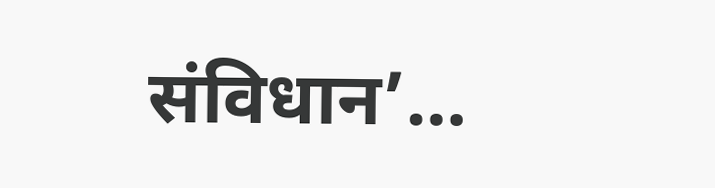संविधान’…